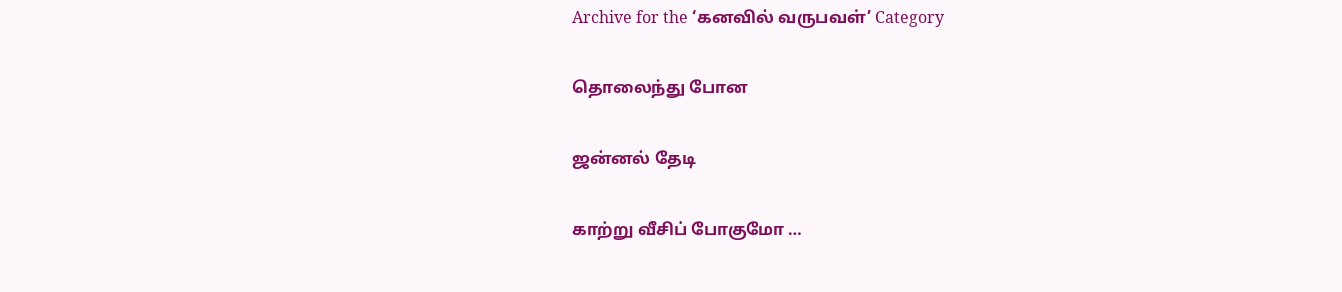Archive for the ‘கனவில் வருபவள்’ Category

தொலைந்து போன

ஜன்னல் தேடி

காற்று வீசிப் போகுமோ …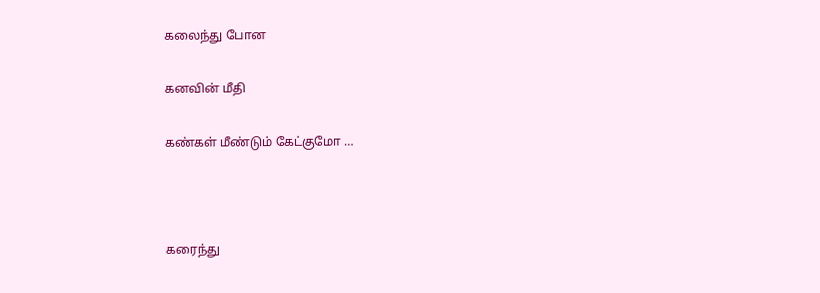கலைந்து போன

கனவின் மீதி

கண்கள் மீண்டும் கேட்குமோ …



கரைந்து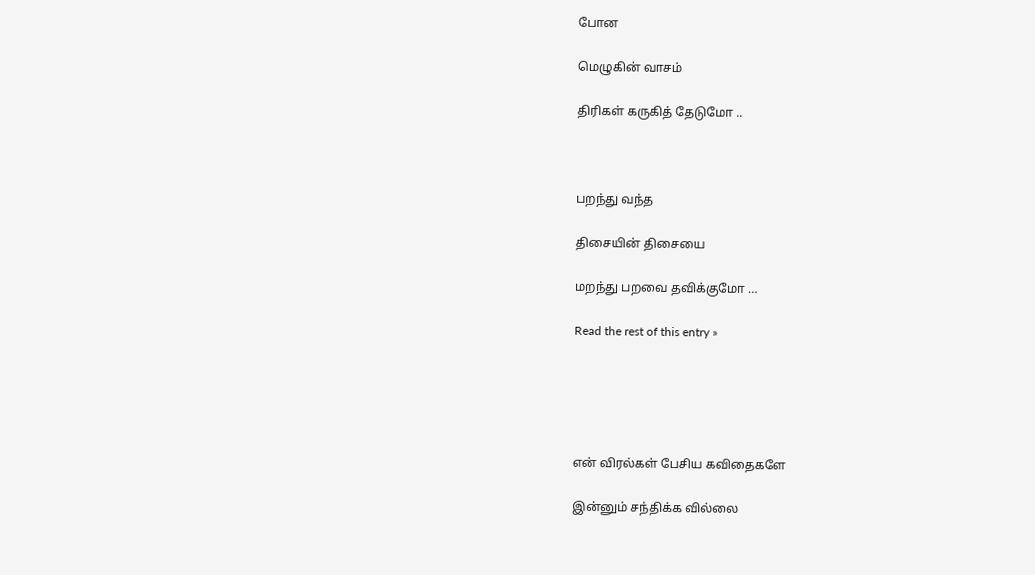போன

மெழுகின் வாசம்

திரிகள் கருகித் தேடுமோ ..



பறந்து வந்த

திசையின் திசையை

மறந்து பறவை தவிக்குமோ …

Read the rest of this entry »





என் விரல்கள் பேசிய கவிதைகளே

இன்னும் சந்திக்க வில்லை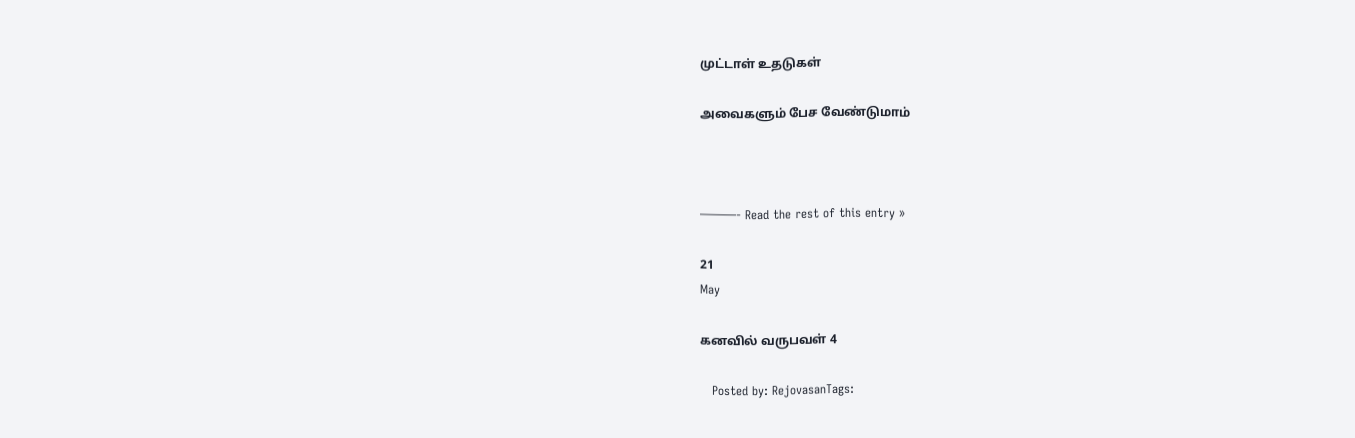முட்டாள் உதடுகள்

அவைகளும் பேச வேண்டுமாம்



———- Read the rest of this entry »

21
May

கனவில் வருபவள் 4

   Posted by: RejovasanTags: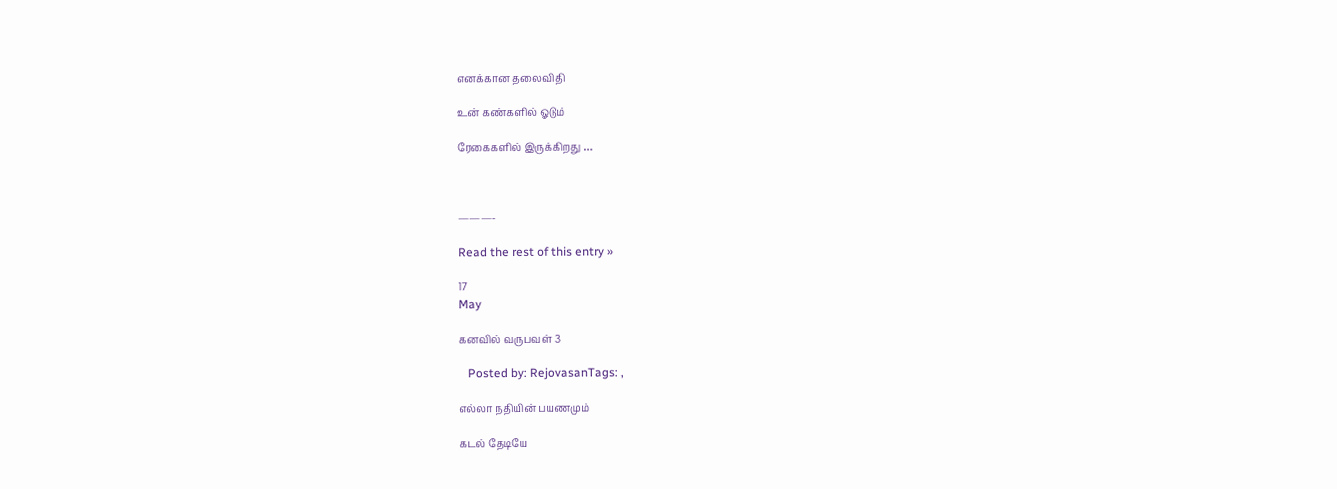எனக்கான தலைவிதி

உன் கண்களில் ஓடும்

ரேகைகளில் இருக்கிறது …



———-

Read the rest of this entry »

17
May

கனவில் வருபவள் 3

   Posted by: RejovasanTags: ,

எல்லா நதியின் பயணமும்

கடல் தேடியே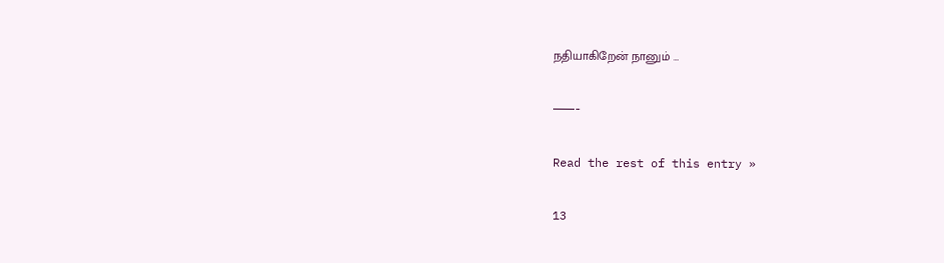நதியாகிறேன் நானும் …

———-

Read the rest of this entry »

13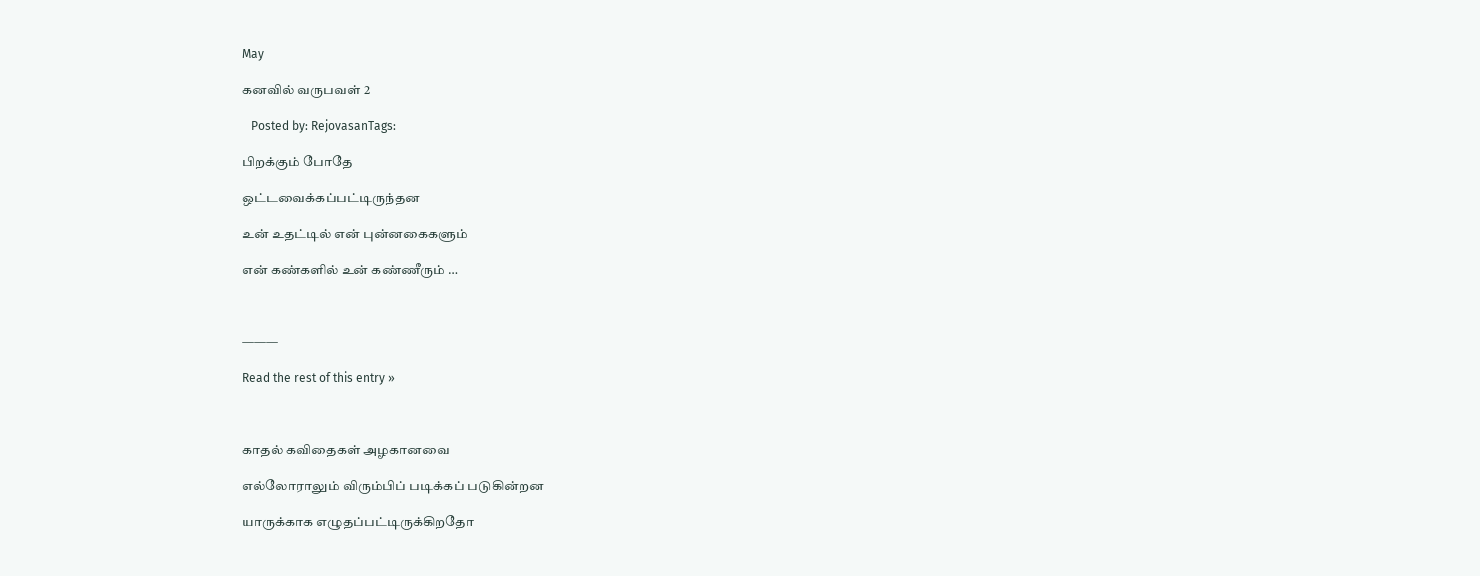May

கனவில் வருபவள் 2

   Posted by: RejovasanTags:

பிறக்கும் போதே

ஒட்டவைக்கப்பட்டிருந்தன

உன் உதட்டில் என் புன்னகைகளும்

என் கண்களில் உன் கண்ணீரும் …



———

Read the rest of this entry »



காதல் கவிதைகள் அழகானவை

எல்லோராலும் விரும்பிப் படிக்கப் படுகின்றன

யாருக்காக எழுதப்பட்டிருக்கிறதோ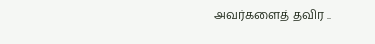அவர்களைத் தவிர ..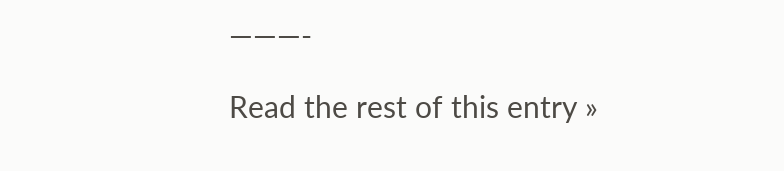———-

Read the rest of this entry »